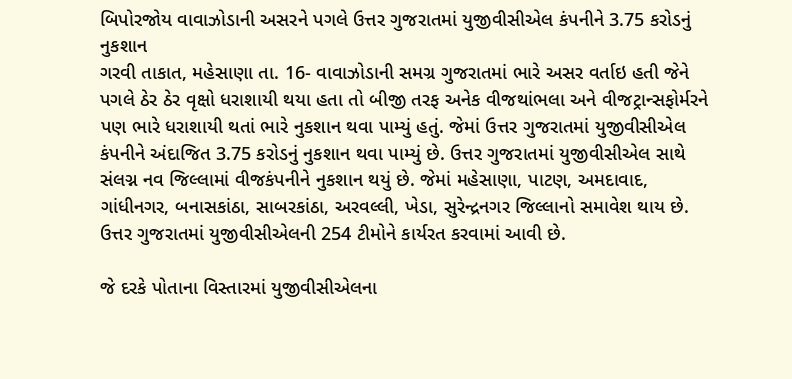બિપોરજોય વાવાઝોડાની અસરને પગલે ઉત્તર ગુજરાતમાં યુજીવીસીએલ કંપનીને 3.75 કરોડનું નુકશાન
ગરવી તાકાત, મહેસાણા તા. 16- વાવાઝોડાની સમગ્ર ગુજરાતમાં ભારે અસર વર્તાઇ હતી જેને પગલે ઠેર ઠેર વૃક્ષો ધરાશાયી થયા હતા તો બીજી તરફ અનેક વીજથાંભલા અને વીજટ્રાન્સફોર્મરને પણ ભારે ધરાશાયી થતાં ભારે નુકશાન થવા પામ્યું હતું. જેમાં ઉત્તર ગુજરાતમાં યુજીવીસીએલ કંપનીને અંદાજિત 3.75 કરોડનું નુકશાન થવા પામ્યું છે. ઉત્તર ગુજરાતમાં યુજીવીસીએલ સાથે સંલગ્ન નવ જિલ્લામાં વીજકંપનીને નુકશાન થયું છે. જેમાં મહેસાણા, પાટણ, અમદાવાદ, ગાંધીનગર, બનાસકાંઠા, સાબરકાંઠા, અરવલ્લી, ખેડા, સુરેન્દ્રનગર જિલ્લાનો સમાવેશ થાય છે. ઉત્તર ગુજરાતમાં યુજીવીસીએલની 254 ટીમોને કાર્યરત કરવામાં આવી છે.

જે દરકે પોતાના વિસ્તારમાં યુજીવીસીએલના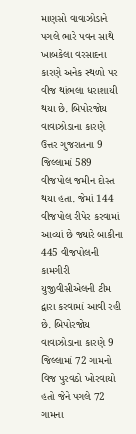માણસો વાવાઝોડાને પગલે ભારે પવન સાથે ખાબકેલા વરસાદના કારણે અનેક સ્થળો પર વીજ થાંભલા ધરાશાયી થયા છે. બિપોરજોય વાવાઝોડાના કારણે ઉત્તર ગુજરાતના 9 જિલ્લામાં 589 વીજપોલ જમીન દોસ્ત થયા હતા. જેમાં 144 વીજપોલ રીપેર કરવામાં આવ્યાં છે જ્યારે બાકીના 445 વીજપોલની કામગીરી યુજીવીસીએલની ટીમ દ્વારા કરવામાં આવી રહી છે. બિપોરજોય વાવાઝોડાના કારણે 9 જિલ્લામાં 72 ગામનો વિજ પુરવઠો ખોરવાયો હતો જેને પગલે 72 ગામના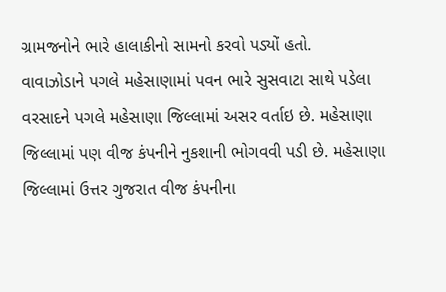ગ્રામજનોને ભારે હાલાકીનો સામનો કરવો પડ્યોં હતો.
વાવાઝોડાને પગલે મહેસાણામાં પવન ભારે સુસવાટા સાથે પડેલા વરસાદને પગલે મહેસાણા જિલ્લામાં અસર વર્તાઇ છે. મહેસાણા જિલ્લામાં પણ વીજ કંપનીને નુકશાની ભોગવવી પડી છે. મહેસાણા જિલ્લામાં ઉત્તર ગુજરાત વીજ કંપનીના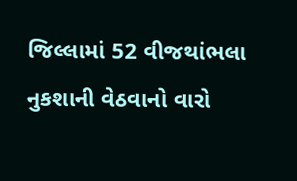જિલ્લામાં 52 વીજથાંભલા નુકશાની વેઠવાનો વારો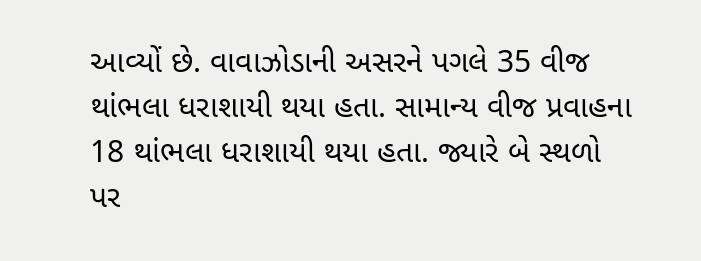આવ્યોં છે. વાવાઝોડાની અસરને પગલે 35 વીજ થાંભલા ધરાશાયી થયા હતા. સામાન્ય વીજ પ્રવાહના 18 થાંભલા ધરાશાયી થયા હતા. જ્યારે બે સ્થળો પર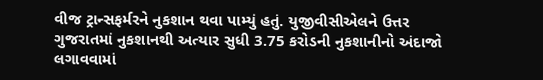વીજ ટ્રાન્સફર્મરને નુકશાન થવા પામ્યું હતું. યુજીવીસીએલને ઉત્તર ગુજરાતમાં નુકશાનથી અત્યાર સુધી 3.75 કરોડની નુકશાનીનો અંદાજો લગાવવામાં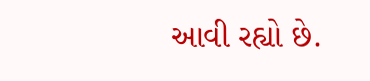આવી રહ્યો છે.